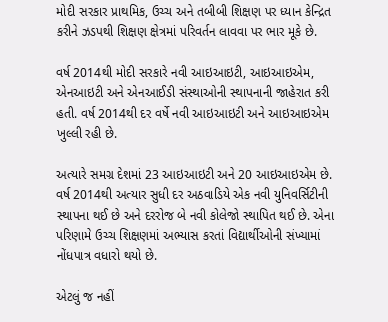મોદી સરકાર પ્રાથમિક, ઉચ્ચ અને તબીબી શિક્ષણ પર ધ્યાન કેન્દ્રિત કરીને ઝડપથી શિક્ષણ ક્ષેત્રમાં પરિવર્તન લાવવા પર ભાર મૂકે છે.

વર્ષ 2014થી મોદી સરકારે નવી આઇઆઇટી, આઇઆઇએમ, એનઆઇટી અને એનઆઈડી સંસ્થાઓની સ્થાપનાની જાહેરાત કરી હતી. વર્ષ 2014થી દર વર્ષે નવી આઇઆઇટી અને આઇઆઇએમ ખુલ્લી રહી છે.

અત્યારે સમગ્ર દેશમાં 23 આઇઆઇટી અને 20 આઇઆઇએમ છે. વર્ષ 2014થી અત્યાર સુધી દર અઠવાડિયે એક નવી યુનિવર્સિટીની સ્થાપના થઈ છે અને દરરોજ બે નવી કોલેજો સ્થાપિત થઈ છે. એના પરિણામે ઉચ્ચ શિક્ષણમાં અભ્યાસ કરતાં વિદ્યાર્થીઓની સંખ્યામાં નોંધપાત્ર વધારો થયો છે.

એટલું જ નહીં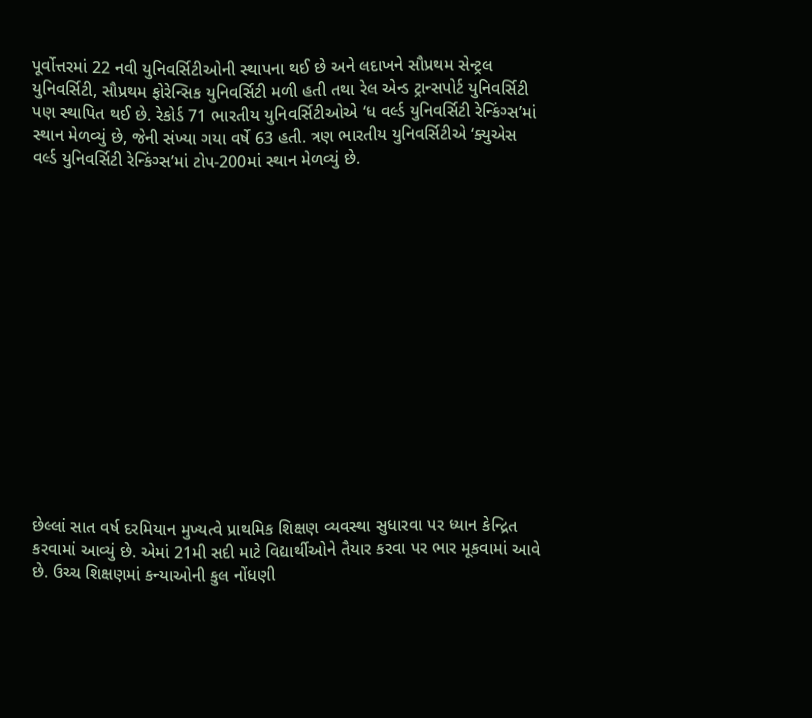પૂર્વોત્તરમાં 22 નવી યુનિવર્સિટીઓની સ્થાપના થઈ છે અને લદાખને સૌપ્રથમ સેન્ટ્રલ યુનિવર્સિટી, સૌપ્રથમ ફોરેન્સિક યુનિવર્સિટી મળી હતી તથા રેલ એન્ડ ટ્રાન્સપોર્ટ યુનિવર્સિટી પણ સ્થાપિત થઈ છે. રેકોર્ડ 71 ભારતીય યુનિવર્સિટીઓએ ‘ધ વર્લ્ડ યુનિવર્સિટી રેન્કિંગ્સ’માં સ્થાન મેળવ્યું છે, જેની સંખ્યા ગયા વર્ષે 63 હતી. ત્રણ ભારતીય યુનિવર્સિટીએ ‘ક્યુએસ વર્લ્ડ યુનિવર્સિટી રેન્કિંગ્સ’માં ટોપ-200માં સ્થાન મેળવ્યું છે.















છેલ્લાં સાત વર્ષ દરમિયાન મુખ્યત્વે પ્રાથમિક શિક્ષણ વ્યવસ્થા સુધારવા પર ધ્યાન કેન્દ્રિત કરવામાં આવ્યું છે. એમાં 21મી સદી માટે વિદ્યાર્થીઓને તૈયાર કરવા પર ભાર મૂકવામાં આવે છે. ઉચ્ચ શિક્ષણમાં કન્યાઓની કુલ નોંધણી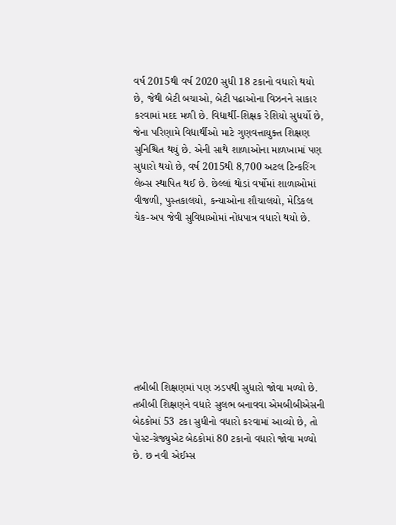વર્ષ 2015થી વર્ષ 2020 સુધી 18 ટકાનો વધારો થયો છે, જેથી બેટી બચાઓ, બેટી પઢાઓના વિઝનને સાકાર કરવામાં મદદ મળી છે. વિદ્યાર્થી-શિક્ષક રેશિયો સુધર્યો છે, જેના પરિણામે વિદ્યાર્થીઓ માટે ગુણવત્તાયુક્ત શિક્ષણ સુનિશ્ચિત થયું છે. એની સાથે શાળાઓના માળખામાં પણ સુધારો થયો છે, વર્ષ 2015થી 8,700 અટલ ટિન્કરિંગ લેબ્સ સ્થાપિત થઈ છે. છેલ્લાં થોડાં વર્ષોમાં શાળાઓમાં વીજળી, પુસ્તકાલયો, કન્યાઓના શૌચાલયો, મેડિકલ ચેક-અપ જેવી સુવિધાઓમાં નોંધપાત્ર વધારો થયો છે.









તબીબી શિક્ષણમાં પણ ઝડપથી સુધારો જોવા મળ્યો છે. તબીબી શિક્ષણને વધારે સુલભ બનાવવા એમબીબીએસની બેઠકોમાં 53 ટકા સુધીનો વધારો કરવામાં આવ્યો છે, તો પોસ્ટ-ગ્રેજ્યુએટ બેઠકોમાં 80 ટકાનો વધારો જોવા મળ્યો છે. છ નવી એઈમ્સ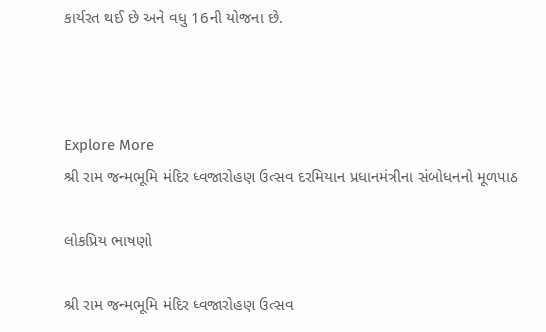કાર્યરત થઈ છે અને વધુ 16ની યોજના છે.



Explore More
શ્રી રામ જન્મભૂમિ મંદિર ધ્વજારોહણ ઉત્સવ દરમિયાન પ્રધાનમંત્રીના સંબોધનનો મૂળપાઠ

લોકપ્રિય ભાષણો

શ્રી રામ જન્મભૂમિ મંદિર ધ્વજારોહણ ઉત્સવ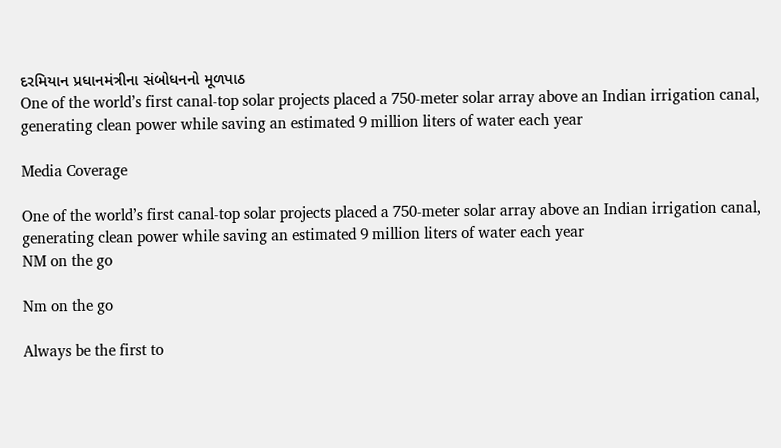દરમિયાન પ્રધાનમંત્રીના સંબોધનનો મૂળપાઠ
One of the world’s first canal-top solar projects placed a 750-meter solar array above an Indian irrigation canal, generating clean power while saving an estimated 9 million liters of water each year

Media Coverage

One of the world’s first canal-top solar projects placed a 750-meter solar array above an Indian irrigation canal, generating clean power while saving an estimated 9 million liters of water each year
NM on the go

Nm on the go

Always be the first to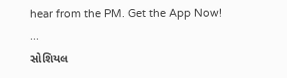hear from the PM. Get the App Now!
...
સોશિયલ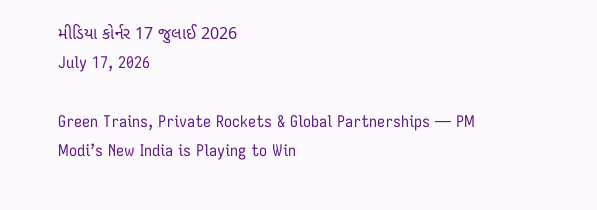મીડિયા કોર્નર 17 જુલાઈ 2026
July 17, 2026

Green Trains, Private Rockets & Global Partnerships — PM Modi’s New India is Playing to Win